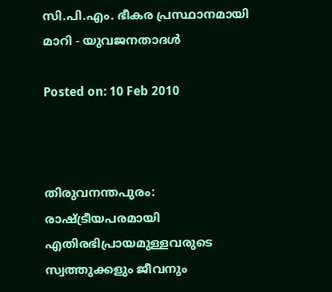സി.പി.എം. ഭീകര പ്രസ്ഥാനമായി മാറി - യുവജനതാദള്‍

Posted on: 10 Feb 2010



തിരുവനന്തപുരം: രാഷ്ട്രീയപരമായി എതിരഭിപ്രായമുള്ളവരുടെ സ്വത്തുക്കളും ജീവനും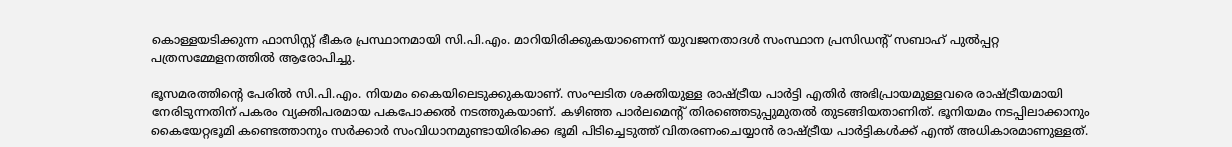കൊള്ളയടിക്കുന്ന ഫാസിസ്റ്റ് ഭീകര പ്രസ്ഥാനമായി സി.പി.എം. മാറിയിരിക്കുകയാണെന്ന് യുവജനതാദള്‍ സംസ്ഥാന പ്രസിഡന്റ് സബാഹ് പുല്‍പ്പറ്റ പത്രസമ്മേളനത്തില്‍ ആരോപിച്ചു.

ഭൂസമരത്തിന്റെ പേരില്‍ സി.പി.എം. നിയമം കൈയിലെടുക്കുകയാണ്. സംഘടിത ശക്തിയുള്ള രാഷ്ട്രീയ പാര്‍ട്ടി എതിര്‍ അഭിപ്രായമുള്ളവരെ രാഷ്ട്രീയമായി നേരിടുന്നതിന് പകരം വ്യക്തിപരമായ പകപോക്കല്‍ നടത്തുകയാണ്. കഴിഞ്ഞ പാര്‍ലമെന്റ് തിരഞ്ഞെടുപ്പുമുതല്‍ തുടങ്ങിയതാണിത്. ഭൂനിയമം നടപ്പിലാക്കാനും കൈയേറ്റഭൂമി കണ്ടെത്താനും സര്‍ക്കാര്‍ സംവിധാനമുണ്ടായിരിക്കെ ഭൂമി പിടിച്ചെടുത്ത് വിതരണംചെയ്യാന്‍ രാഷ്ട്രീയ പാര്‍ട്ടികള്‍ക്ക് എന്ത് അധികാരമാണുള്ളത്.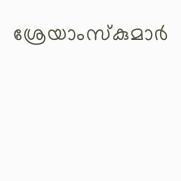ശ്രേയാംസ്‌കുമാര്‍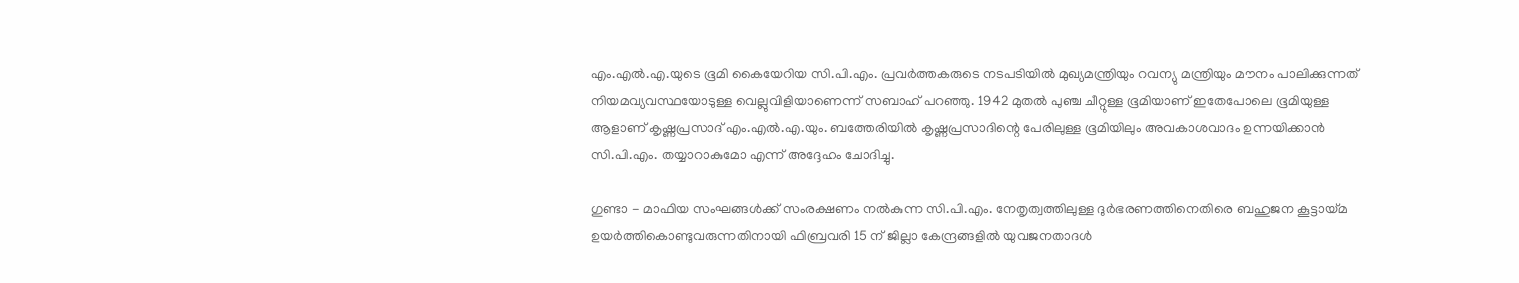എം.എല്‍.എ.യുടെ ഭൂമി കൈയേറിയ സി.പി.എം. പ്രവര്‍ത്തകരുടെ നടപടിയില്‍ മുഖ്യമന്ത്രിയും റവന്യു മന്ത്രിയും മൗനം പാലിക്കുന്നത് നിയമവ്യവസ്ഥയോടുള്ള വെല്ലുവിളിയാണെന്ന് സബാഹ് പറഞ്ഞു. 1942 മുതല്‍ പുഞ്ച ചീറ്റുള്ള ഭൂമിയാണ് ഇതേപോലെ ഭൂമിയുള്ള ആളാണ് കൃഷ്ണപ്രസാദ് എം.എല്‍.എ.യും. ബത്തേരിയില്‍ കൃഷ്ണപ്രസാദിന്റെ പേരിലുള്ള ഭൂമിയിലും അവകാശവാദം ഉന്നയിക്കാന്‍ സി.പി.എം. തയ്യാറാകുമോ എന്ന് അദ്ദേഹം ചോദിച്ചു.

ഗുണ്ടാ - മാഫിയ സംഘങ്ങള്‍ക്ക് സംരക്ഷണം നല്‍കുന്ന സി.പി.എം. നേതൃത്വത്തിലുള്ള ദുര്‍ഭരണത്തിനെതിരെ ബഹുജന കൂട്ടായ്മ ഉയര്‍ത്തികൊണ്ടുവരുന്നതിനായി ഫിബ്രവരി 15 ന് ജില്ലാ കേന്ദ്രങ്ങളില്‍ യുവജനതാദള്‍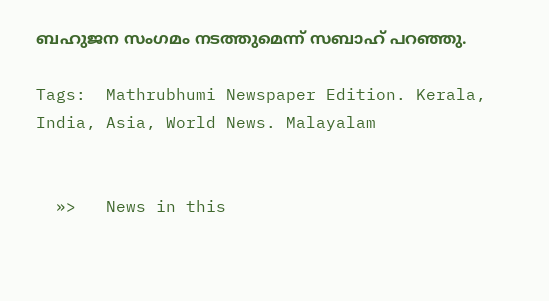ബഹുജന സംഗമം നടത്തുമെന്ന് സബാഹ് പറഞ്ഞു.

Tags:  Mathrubhumi Newspaper Edition. Kerala, India, Asia, World News. Malayalam


  »>   News in this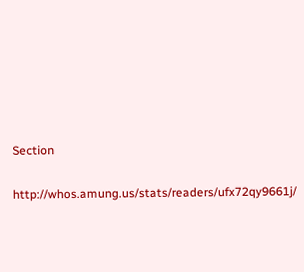Section

http://whos.amung.us/stats/readers/ufx72qy9661j/